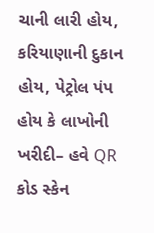ચાની લારી હોય, કરિયાણાની દુકાન હોય, પેટ્રોલ પંપ હોય કે લાખોની ખરીદી– હવે QR કોડ સ્કેન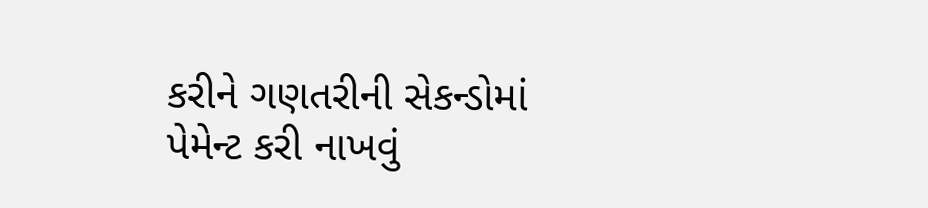કરીને ગણતરીની સેકન્ડોમાં પેમેન્ટ કરી નાખવું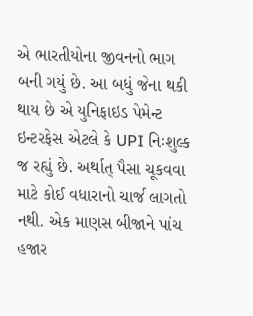એ ભારતીયોના જીવનનો ભાગ બની ગયું છે. આ બધું જેના થકી થાય છે એ યુનિફાઇડ પેમેન્ટ ઇન્ટરફેસ એટલે કે UPI નિઃશુલ્ક જ રહ્યું છે. અર્થાત્ પૈસા ચૂકવવા માટે કોઈ વધારાનો ચાર્જ લાગતો નથી. એક માણસ બીજાને પાંચ હજાર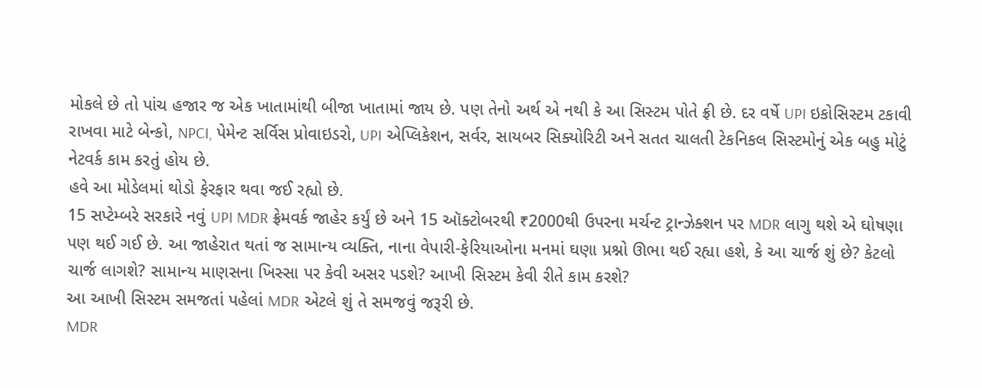મોકલે છે તો પાંચ હજાર જ એક ખાતામાંથી બીજા ખાતામાં જાય છે. પણ તેનો અર્થ એ નથી કે આ સિસ્ટમ પોતે ફ્રી છે. દર વર્ષે UPI ઇકોસિસ્ટમ ટકાવી રાખવા માટે બેન્કો, NPCI, પેમેન્ટ સર્વિસ પ્રોવાઇડરો, UPI એપ્લિકેશન, સર્વર, સાયબર સિક્યોરિટી અને સતત ચાલતી ટેકનિકલ સિસ્ટમોનું એક બહુ મોટું નેટવર્ક કામ કરતું હોય છે.
હવે આ મોડેલમાં થોડો ફેરફાર થવા જઈ રહ્યો છે.
15 સપ્ટેમ્બરે સરકારે નવું UPI MDR ફ્રેમવર્ક જાહેર કર્યું છે અને 15 ઑક્ટોબરથી ₹2000થી ઉપરના મર્ચન્ટ ટ્રાન્ઝેક્શન પર MDR લાગુ થશે એ ઘોષણા પણ થઈ ગઈ છે. આ જાહેરાત થતાં જ સામાન્ય વ્યક્તિ, નાના વેપારી-ફેરિયાઓના મનમાં ઘણા પ્રશ્નો ઊભા થઈ રહ્યા હશે, કે આ ચાર્જ શું છે? કેટલો ચાર્જ લાગશે? સામાન્ય માણસના ખિસ્સા પર કેવી અસર પડશે? આખી સિસ્ટમ કેવી રીતે કામ કરશે?
આ આખી સિસ્ટમ સમજતાં પહેલાં MDR એટલે શું તે સમજવું જરૂરી છે.
MDR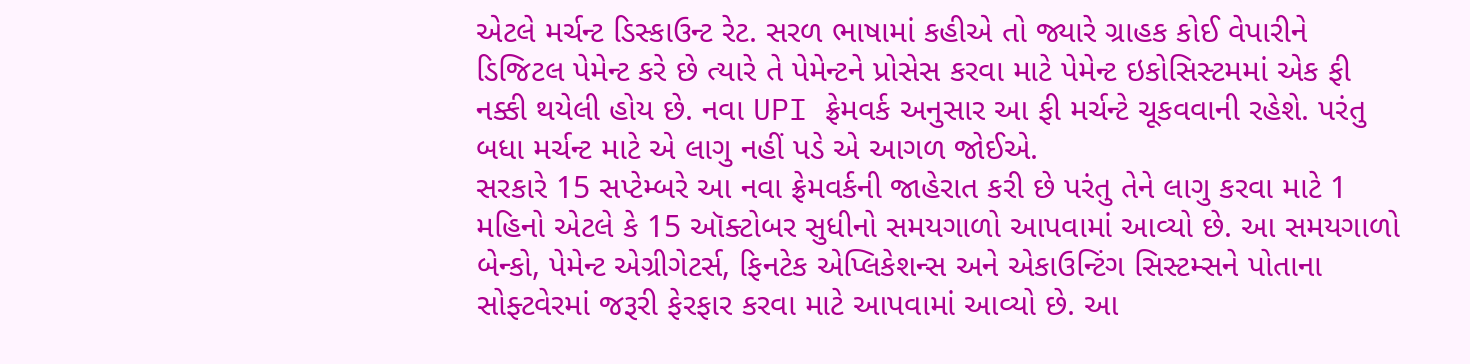એટલે મર્ચન્ટ ડિસ્કાઉન્ટ રેટ. સરળ ભાષામાં કહીએ તો જ્યારે ગ્રાહક કોઈ વેપારીને ડિજિટલ પેમેન્ટ કરે છે ત્યારે તે પેમેન્ટને પ્રોસેસ કરવા માટે પેમેન્ટ ઇકોસિસ્ટમમાં એક ફી નક્કી થયેલી હોય છે. નવા UPI ફ્રેમવર્ક અનુસાર આ ફી મર્ચન્ટે ચૂકવવાની રહેશે. પરંતુ બધા મર્ચન્ટ માટે એ લાગુ નહીં પડે એ આગળ જોઈએ.
સરકારે 15 સપ્ટેમ્બરે આ નવા ફ્રેમવર્કની જાહેરાત કરી છે પરંતુ તેને લાગુ કરવા માટે 1 મહિનો એટલે કે 15 ઑક્ટોબર સુધીનો સમયગાળો આપવામાં આવ્યો છે. આ સમયગાળો બેન્કો, પેમેન્ટ એગ્રીગેટર્સ, ફિનટેક એપ્લિકેશન્સ અને એકાઉન્ટિંગ સિસ્ટમ્સને પોતાના સોફ્ટવેરમાં જરૂરી ફેરફાર કરવા માટે આપવામાં આવ્યો છે. આ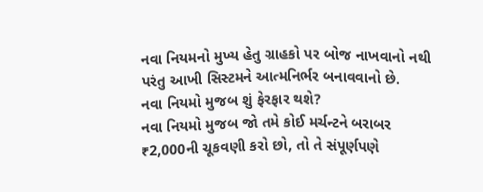નવા નિયમનો મુખ્ય હેતુ ગ્રાહકો પર બોજ નાખવાનો નથી પરંતુ આખી સિસ્ટમને આત્મનિર્ભર બનાવવાનો છે.
નવા નિયમો મુજબ શું ફેરફાર થશે?
નવા નિયમો મુજબ જો તમે કોઈ મર્ચન્ટને બરાબર ₹2,000ની ચૂકવણી કરો છો, તો તે સંપૂર્ણપણે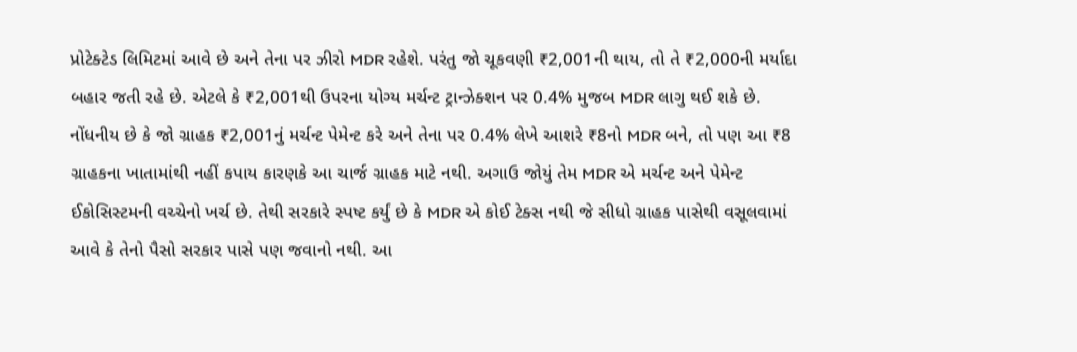પ્રોટેક્ટેડ લિમિટમાં આવે છે અને તેના પર ઝીરો MDR રહેશે. પરંતુ જો ચૂકવણી ₹2,001ની થાય, તો તે ₹2,000ની મર્યાદા બહાર જતી રહે છે. એટલે કે ₹2,001થી ઉપરના યોગ્ય મર્ચન્ટ ટ્રાન્ઝેક્શન પર 0.4% મુજબ MDR લાગુ થઈ શકે છે.
નોંધનીય છે કે જો ગ્રાહક ₹2,001નું મર્ચન્ટ પેમેન્ટ કરે અને તેના પર 0.4% લેખે આશરે ₹8નો MDR બને, તો પણ આ ₹8 ગ્રાહકના ખાતામાંથી નહીં કપાય કારણકે આ ચાર્જ ગ્રાહક માટે નથી. અગાઉ જોયું તેમ MDR એ મર્ચન્ટ અને પેમેન્ટ ઈકોસિસ્ટમની વચ્ચેનો ખર્ચ છે. તેથી સરકારે સ્પષ્ટ કર્યું છે કે MDR એ કોઈ ટેક્સ નથી જે સીધો ગ્રાહક પાસેથી વસૂલવામાં આવે કે તેનો પૈસો સરકાર પાસે પણ જવાનો નથી. આ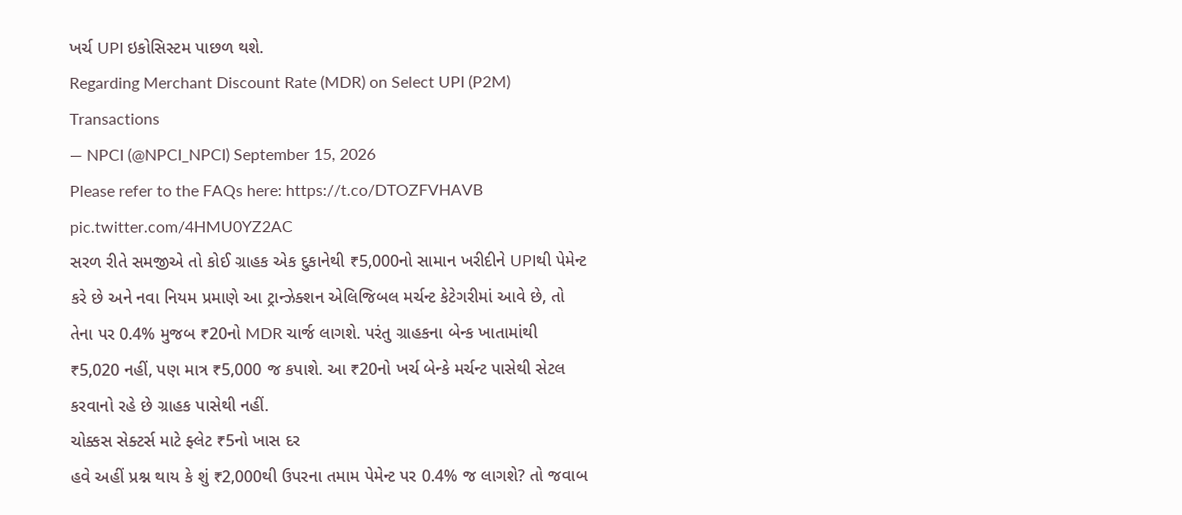ખર્ચ UPI ઇકોસિસ્ટમ પાછળ થશે.
Regarding Merchant Discount Rate (MDR) on Select UPI (P2M) Transactions
— NPCI (@NPCI_NPCI) September 15, 2026
Please refer to the FAQs here: https://t.co/DTOZFVHAVB pic.twitter.com/4HMU0YZ2AC
સરળ રીતે સમજીએ તો કોઈ ગ્રાહક એક દુકાનેથી ₹5,000નો સામાન ખરીદીને UPIથી પેમેન્ટ કરે છે અને નવા નિયમ પ્રમાણે આ ટ્રાન્ઝેક્શન એલિજિબલ મર્ચન્ટ કેટેગરીમાં આવે છે, તો તેના પર 0.4% મુજબ ₹20નો MDR ચાર્જ લાગશે. પરંતુ ગ્રાહકના બેન્ક ખાતામાંથી ₹5,020 નહીં, પણ માત્ર ₹5,000 જ કપાશે. આ ₹20નો ખર્ચ બેન્કે મર્ચન્ટ પાસેથી સેટલ કરવાનો રહે છે ગ્રાહક પાસેથી નહીં.
ચોક્કસ સેક્ટર્સ માટે ફ્લેટ ₹5નો ખાસ દર
હવે અહીં પ્રશ્ન થાય કે શું ₹2,000થી ઉપરના તમામ પેમેન્ટ પર 0.4% જ લાગશે? તો જવાબ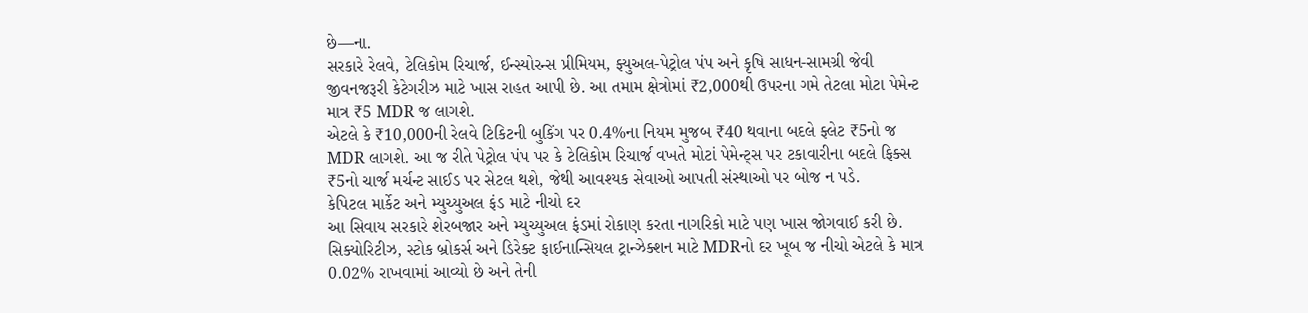છે—ના.
સરકારે રેલવે, ટેલિકોમ રિચાર્જ, ઈન્સ્યોરન્સ પ્રીમિયમ, ફ્યુઅલ-પેટ્રોલ પંપ અને કૃષિ સાધન-સામગ્રી જેવી જીવનજરૂરી કેટેગરીઝ માટે ખાસ રાહત આપી છે. આ તમામ ક્ષેત્રોમાં ₹2,000થી ઉપરના ગમે તેટલા મોટા પેમેન્ટ માત્ર ₹5 MDR જ લાગશે.
એટલે કે ₹10,000ની રેલવે ટિકિટની બુકિંગ પર 0.4%ના નિયમ મુજબ ₹40 થવાના બદલે ફ્લેટ ₹5નો જ MDR લાગશે. આ જ રીતે પેટ્રોલ પંપ પર કે ટેલિકોમ રિચાર્જ વખતે મોટાં પેમેન્ટ્સ પર ટકાવારીના બદલે ફિક્સ ₹5નો ચાર્જ મર્ચન્ટ સાઈડ પર સેટલ થશે, જેથી આવશ્યક સેવાઓ આપતી સંસ્થાઓ પર બોજ ન પડે.
કેપિટલ માર્કેટ અને મ્યુચ્યુઅલ ફંડ માટે નીચો દર
આ સિવાય સરકારે શેરબજાર અને મ્યુચ્યુઅલ ફંડમાં રોકાણ કરતા નાગરિકો માટે પણ ખાસ જોગવાઈ કરી છે. સિક્યોરિટીઝ, સ્ટોક બ્રોકર્સ અને ડિરેક્ટ ફાઈનાન્સિયલ ટ્રાન્ઝેક્શન માટે MDRનો દર ખૂબ જ નીચો એટલે કે માત્ર 0.02% રાખવામાં આવ્યો છે અને તેની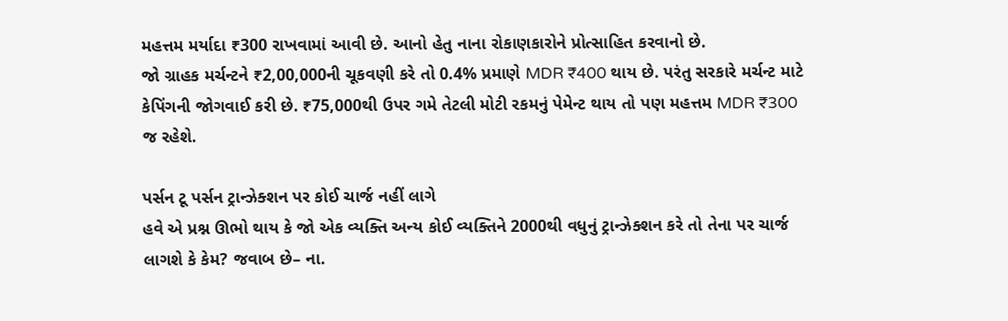મહત્તમ મર્યાદા ₹300 રાખવામાં આવી છે. આનો હેતુ નાના રોકાણકારોને પ્રોત્સાહિત કરવાનો છે.
જો ગ્રાહક મર્ચન્ટને ₹2,00,000ની ચૂકવણી કરે તો 0.4% પ્રમાણે MDR ₹400 થાય છે. પરંતુ સરકારે મર્ચન્ટ માટે કેપિંગની જોગવાઈ કરી છે. ₹75,000થી ઉપર ગમે તેટલી મોટી રકમનું પેમેન્ટ થાય તો પણ મહત્તમ MDR ₹300 જ રહેશે.

પર્સન ટૂ પર્સન ટ્રાન્ઝેક્શન પર કોઈ ચાર્જ નહીં લાગે
હવે એ પ્રશ્ન ઊભો થાય કે જો એક વ્યક્તિ અન્ય કોઈ વ્યક્તિને 2000થી વધુનું ટ્રાન્ઝેક્શન કરે તો તેના પર ચાર્જ લાગશે કે કેમ? જવાબ છે– ના.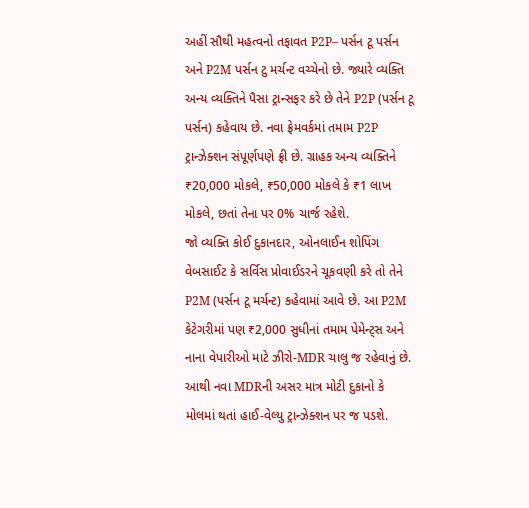અહીં સૌથી મહત્વનો તફાવત P2P– પર્સન ટૂ પર્સન અને P2M પર્સન ટુ મર્ચન્ટ વચ્ચેનો છે. જ્યારે વ્યક્તિ અન્ય વ્યક્તિને પૈસા ટ્રાન્સફર કરે છે તેને P2P (પર્સન ટૂ પર્સન) કહેવાય છે. નવા ફ્રેમવર્કમાં તમામ P2P ટ્રાન્ઝેક્શન સંપૂર્ણપણે ફ્રી છે. ગ્રાહક અન્ય વ્યક્તિને ₹20,000 મોકલે, ₹50,000 મોકલે કે ₹1 લાખ મોકલે, છતાં તેના પર 0% ચાર્જ રહેશે.
જો વ્યક્તિ કોઈ દુકાનદાર, ઓનલાઈન શોપિંગ વેબસાઈટ કે સર્વિસ પ્રોવાઈડરને ચૂકવણી કરે તો તેને P2M (પર્સન ટૂ મર્ચન્ટ) કહેવામાં આવે છે. આ P2M કેટેગરીમાં પણ ₹2,000 સુધીનાં તમામ પેમેન્ટ્સ અને નાના વેપારીઓ માટે ઝીરો-MDR ચાલુ જ રહેવાનું છે. આથી નવા MDRની અસર માત્ર મોટી દુકાનો કે મોલમાં થતાં હાઈ-વેલ્યુ ટ્રાન્ઝેક્શન પર જ પડશે.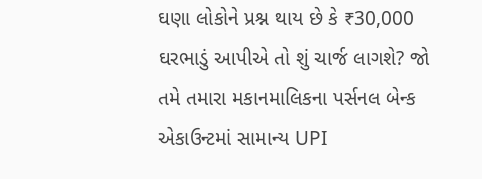ઘણા લોકોને પ્રશ્ન થાય છે કે ₹30,000 ઘરભાડું આપીએ તો શું ચાર્જ લાગશે? જો તમે તમારા મકાનમાલિકના પર્સનલ બેન્ક એકાઉન્ટમાં સામાન્ય UPI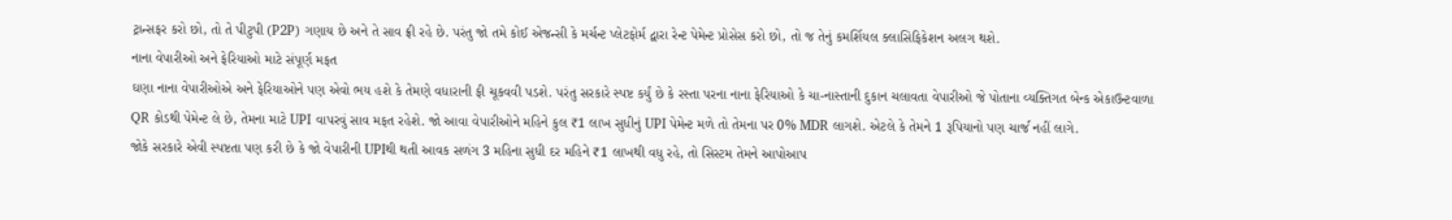ટ્રાન્સફર કરો છો, તો તે પીટુપી (P2P) ગણાય છે અને તે સાવ ફ્રી રહે છે. પરંતુ જો તમે કોઈ એજન્સી કે મર્ચન્ટ પ્લેટફોર્મ દ્વારા રેન્ટ પેમેન્ટ પ્રોસેસ કરો છો, તો જ તેનું કમર્શિયલ ક્લાસિફિકેશન અલગ થશે.
નાના વેપારીઓ અને ફેરિયાઓ માટે સંપૂર્ણ મફત
ઘણા નાના વેપારીઓએ અને ફેરિયાઓને પણ એવો ભય હશે કે તેમણે વધારાની ફી ચૂકવવી પડશે. પરંતુ સરકારે સ્પષ્ટ કર્યું છે કે રસ્તા પરના નાના ફેરિયાઓ કે ચા-નાસ્તાની દુકાન ચલાવતા વેપારીઓ જે પોતાના વ્યક્તિગત બેન્ક એકાઉન્ટવાળા QR કોડથી પેમેન્ટ લે છે, તેમના માટે UPI વાપરવું સાવ મફત રહેશે. જો આવા વેપારીઓને મહિને કુલ ₹1 લાખ સુધીનું UPI પેમેન્ટ મળે તો તેમના પર 0% MDR લાગશે. એટલે કે તેમને 1 રૂપિયાનો પણ ચાર્જ નહીં લાગે.
જોકે સરકારે એવી સ્પષ્ટતા પણ કરી છે કે જો વેપારીની UPIથી થતી આવક સળંગ 3 મહિના સુધી દર મહિને ₹1 લાખથી વધુ રહે, તો સિસ્ટમ તેમને આપોઆપ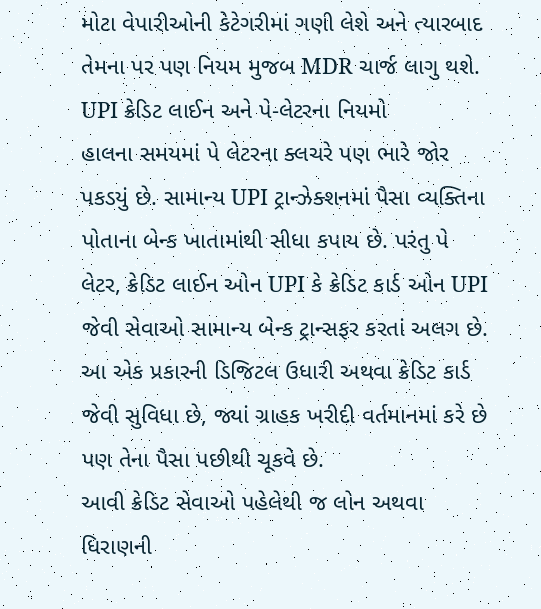મોટા વેપારીઓની કેટેગરીમાં ગણી લેશે અને ત્યારબાદ તેમના પર પણ નિયમ મુજબ MDR ચાર્જ લાગુ થશે.
UPI ક્રેડિટ લાઈન અને પે-લેટરના નિયમો
હાલના સમયમાં પે લેટરના ક્લચરે પણ ભારે જોર પકડયું છે. સામાન્ય UPI ટ્રાન્ઝેક્શનમાં પૈસા વ્યક્તિના પોતાના બેન્ક ખાતામાંથી સીધા કપાય છે. પરંતુ પે લેટર, ક્રેડિટ લાઈન ઓન UPI કે ક્રેડિટ કાર્ડ ઓન UPI જેવી સેવાઓ સામાન્ય બેન્ક ટ્રાન્સફર કરતાં અલગ છે. આ એક પ્રકારની ડિજિટલ ઉધારી અથવા ક્રેડિટ કાર્ડ જેવી સુવિધા છે, જ્યાં ગ્રાહક ખરીદી વર્તમાનમાં કરે છે પણ તેના પૈસા પછીથી ચૂકવે છે.
આવી ક્રેડિટ સેવાઓ પહેલેથી જ લોન અથવા ધિરાણની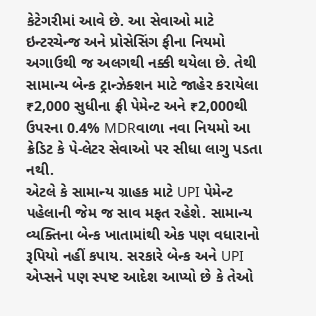કેટેગરીમાં આવે છે. આ સેવાઓ માટે ઇન્ટરચેન્જ અને પ્રોસેસિંગ ફીના નિયમો અગાઉથી જ અલગથી નક્કી થયેલા છે. તેથી સામાન્ય બેન્ક ટ્રાન્ઝેક્શન માટે જાહેર કરાયેલા ₹2,000 સુધીના ફ્રી પેમેન્ટ અને ₹2,000થી ઉપરના 0.4% MDRવાળા નવા નિયમો આ ક્રેડિટ કે પે-લેટર સેવાઓ પર સીધા લાગુ પડતા નથી.
એટલે કે સામાન્ય ગ્રાહક માટે UPI પેમેન્ટ પહેલાની જેમ જ સાવ મફત રહેશે. સામાન્ય વ્યક્તિના બેન્ક ખાતામાંથી એક પણ વધારાનો રૂપિયો નહીં કપાય. સરકારે બેન્ક અને UPI એપ્સને પણ સ્પષ્ટ આદેશ આપ્યો છે કે તેઓ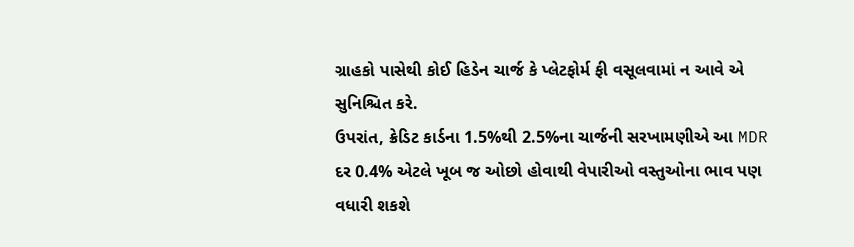ગ્રાહકો પાસેથી કોઈ હિડેન ચાર્જ કે પ્લેટફોર્મ ફી વસૂલવામાં ન આવે એ સુનિશ્ચિત કરે.
ઉપરાંત, ક્રેડિટ કાર્ડના 1.5%થી 2.5%ના ચાર્જની સરખામણીએ આ MDR દર 0.4% એટલે ખૂબ જ ઓછો હોવાથી વેપારીઓ વસ્તુઓના ભાવ પણ વધારી શકશે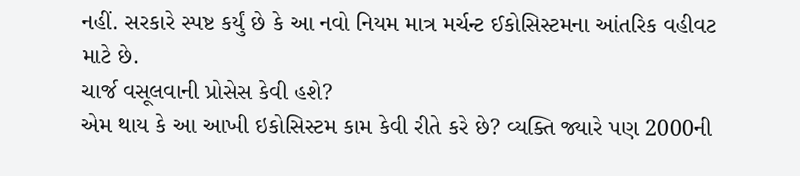નહીં. સરકારે સ્પષ્ટ કર્યું છે કે આ નવો નિયમ માત્ર મર્ચન્ટ ઈકોસિસ્ટમના આંતરિક વહીવટ માટે છે.
ચાર્જ વસૂલવાની પ્રોસેસ કેવી હશે?
એમ થાય કે આ આખી ઇકોસિસ્ટમ કામ કેવી રીતે કરે છે? વ્યક્તિ જ્યારે પણ 2000ની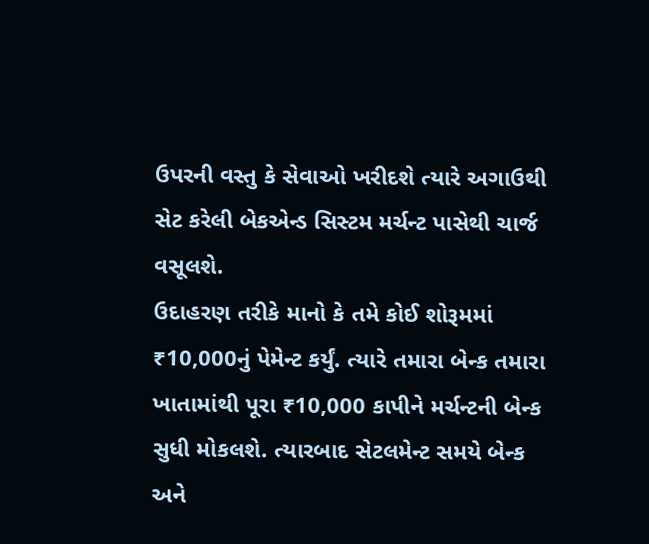ઉપરની વસ્તુ કે સેવાઓ ખરીદશે ત્યારે અગાઉથી સેટ કરેલી બેકએન્ડ સિસ્ટમ મર્ચન્ટ પાસેથી ચાર્જ વસૂલશે.
ઉદાહરણ તરીકે માનો કે તમે કોઈ શોરૂમમાં ₹10,000નું પેમેન્ટ કર્યું. ત્યારે તમારા બેન્ક તમારા ખાતામાંથી પૂરા ₹10,000 કાપીને મર્ચન્ટની બેન્ક સુધી મોકલશે. ત્યારબાદ સેટલમેન્ટ સમયે બેન્ક અને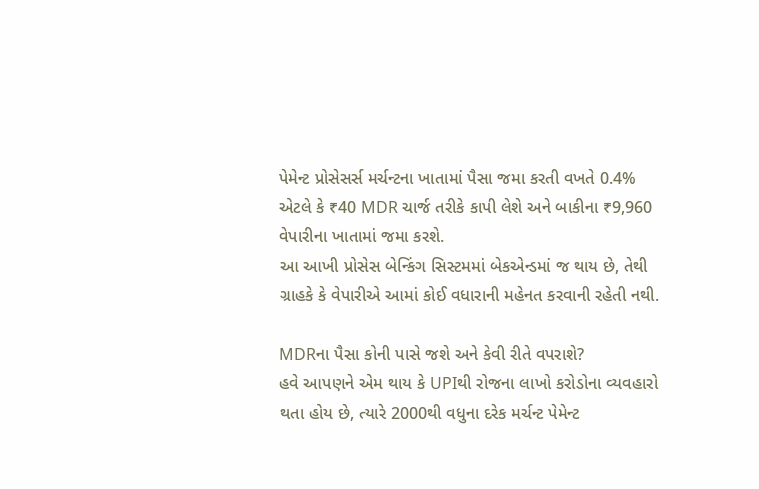પેમેન્ટ પ્રોસેસર્સ મર્ચન્ટના ખાતામાં પૈસા જમા કરતી વખતે 0.4% એટલે કે ₹40 MDR ચાર્જ તરીકે કાપી લેશે અને બાકીના ₹9,960 વેપારીના ખાતામાં જમા કરશે.
આ આખી પ્રોસેસ બેન્કિંગ સિસ્ટમમાં બેકએન્ડમાં જ થાય છે, તેથી ગ્રાહકે કે વેપારીએ આમાં કોઈ વધારાની મહેનત કરવાની રહેતી નથી.

MDRના પૈસા કોની પાસે જશે અને કેવી રીતે વપરાશે?
હવે આપણને એમ થાય કે UPIથી રોજના લાખો કરોડોના વ્યવહારો થતા હોય છે, ત્યારે 2000થી વધુના દરેક મર્ચન્ટ પેમેન્ટ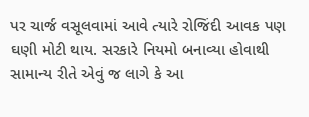પર ચાર્જ વસૂલવામાં આવે ત્યારે રોજિંદી આવક પણ ઘણી મોટી થાય. સરકારે નિયમો બનાવ્યા હોવાથી સામાન્ય રીતે એવું જ લાગે કે આ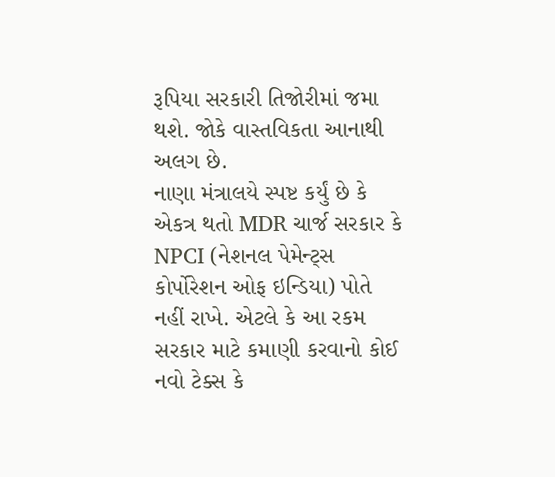રૂપિયા સરકારી તિજોરીમાં જમા થશે. જોકે વાસ્તવિકતા આનાથી અલગ છે.
નાણા મંત્રાલયે સ્પષ્ટ કર્યું છે કે એકત્ર થતો MDR ચાર્જ સરકાર કે NPCI (નેશનલ પેમેન્ટ્સ કોર્પોરેશન ઓફ ઇન્ડિયા) પોતે નહીં રાખે. એટલે કે આ રકમ સરકાર માટે કમાણી કરવાનો કોઈ નવો ટેક્સ કે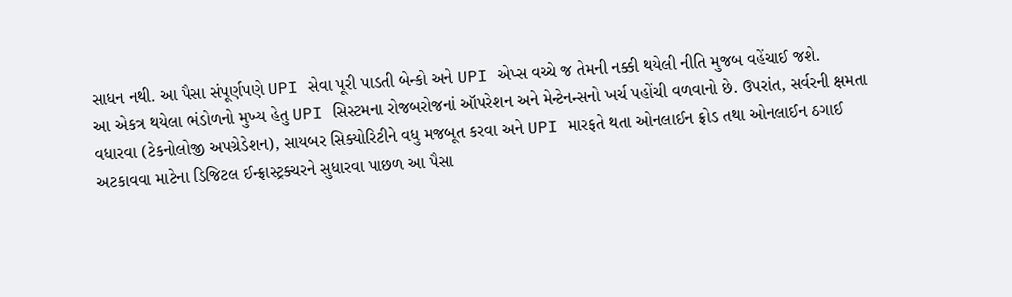સાધન નથી. આ પૈસા સંપૂર્ણપણે UPI સેવા પૂરી પાડતી બેન્કો અને UPI એપ્સ વચ્ચે જ તેમની નક્કી થયેલી નીતિ મુજબ વહેંચાઈ જશે.
આ એકત્ર થયેલા ભંડોળનો મુખ્ય હેતુ UPI સિસ્ટમના રોજબરોજનાં ઑપરેશન અને મેન્ટેનન્સનો ખર્ચ પહોંચી વળવાનો છે. ઉપરાંત, સર્વરની ક્ષમતા વધારવા (ટેકનોલોજી અપગ્રેડેશન), સાયબર સિક્યોરિટીને વધુ મજબૂત કરવા અને UPI મારફતે થતા ઓનલાઈન ફ્રોડ તથા ઓનલાઈન ઠગાઈ અટકાવવા માટેના ડિજિટલ ઈન્ફ્રાસ્ટ્રક્ચરને સુધારવા પાછળ આ પૈસા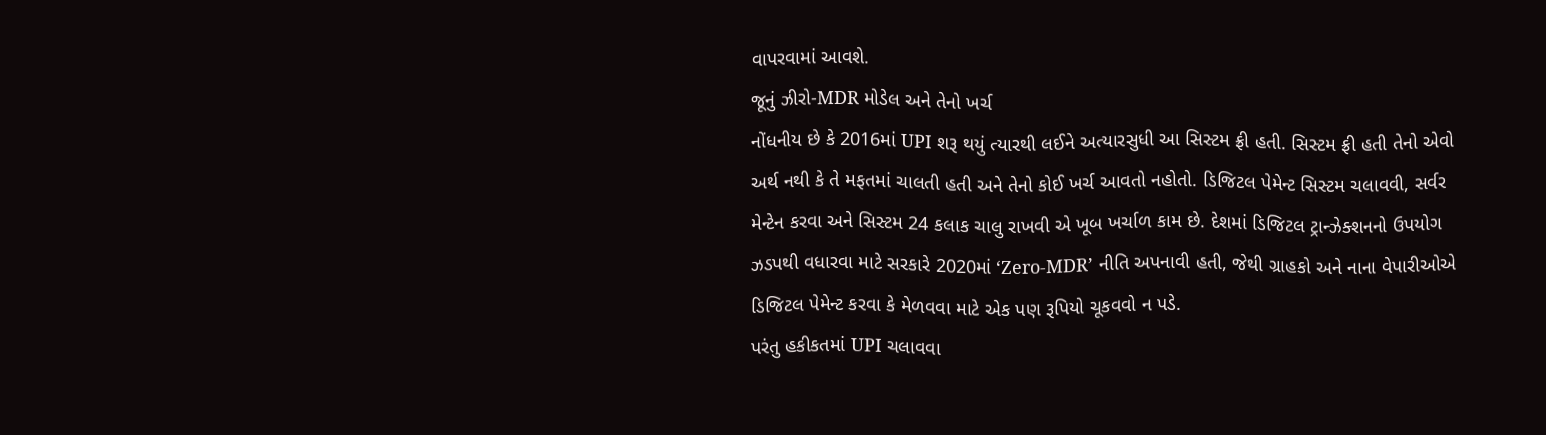વાપરવામાં આવશે.
જૂનું ઝીરો-MDR મોડેલ અને તેનો ખર્ચ
નોંધનીય છે કે 2016માં UPI શરૂ થયું ત્યારથી લઈને અત્યારસુધી આ સિસ્ટમ ફ્રી હતી. સિસ્ટમ ફ્રી હતી તેનો એવો અર્થ નથી કે તે મફતમાં ચાલતી હતી અને તેનો કોઈ ખર્ચ આવતો નહોતો. ડિજિટલ પેમેન્ટ સિસ્ટમ ચલાવવી, સર્વર મેન્ટેન કરવા અને સિસ્ટમ 24 કલાક ચાલુ રાખવી એ ખૂબ ખર્ચાળ કામ છે. દેશમાં ડિજિટલ ટ્રાન્ઝેક્શનનો ઉપયોગ ઝડપથી વધારવા માટે સરકારે 2020માં ‘Zero-MDR’ નીતિ અપનાવી હતી, જેથી ગ્રાહકો અને નાના વેપારીઓએ ડિજિટલ પેમેન્ટ કરવા કે મેળવવા માટે એક પણ રૂપિયો ચૂકવવો ન પડે.
પરંતુ હકીકતમાં UPI ચલાવવા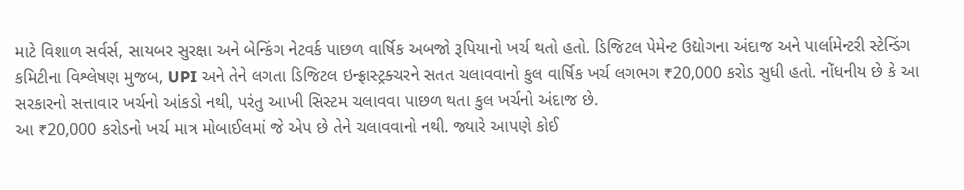માટે વિશાળ સર્વર્સ, સાયબર સુરક્ષા અને બેન્કિંગ નેટવર્ક પાછળ વાર્ષિક અબજો રૂપિયાનો ખર્ચ થતો હતો. ડિજિટલ પેમેન્ટ ઉદ્યોગના અંદાજ અને પાર્લામેન્ટરી સ્ટેન્ડિંગ કમિટીના વિશ્લેષણ મુજબ, UPI અને તેને લગતા ડિજિટલ ઇન્ફ્રાસ્ટ્રક્ચરને સતત ચલાવવાનો કુલ વાર્ષિક ખર્ચ લગભગ ₹20,000 કરોડ સુધી હતો. નોંધનીય છે કે આ સરકારનો સત્તાવાર ખર્ચનો આંકડો નથી, પરંતુ આખી સિસ્ટમ ચલાવવા પાછળ થતા કુલ ખર્ચનો અંદાજ છે.
આ ₹20,000 કરોડનો ખર્ચ માત્ર મોબાઈલમાં જે એપ છે તેને ચલાવવાનો નથી. જ્યારે આપણે કોઈ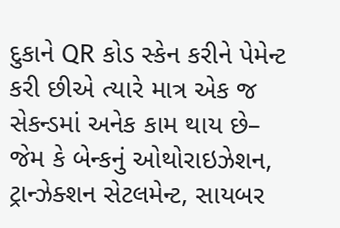દુકાને QR કોડ સ્કેન કરીને પેમેન્ટ કરી છીએ ત્યારે માત્ર એક જ સેકન્ડમાં અનેક કામ થાય છે– જેમ કે બેન્કનું ઓથોરાઇઝેશન, ટ્રાન્ઝેક્શન સેટલમેન્ટ, સાયબર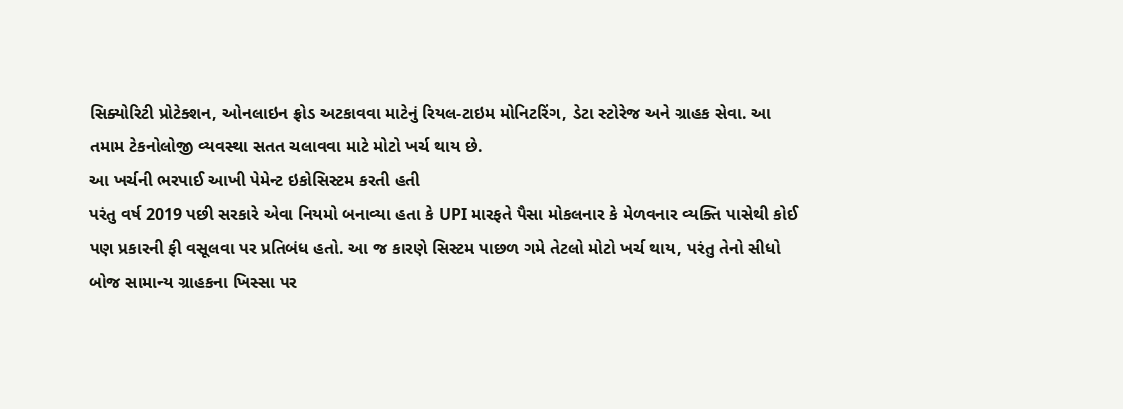સિક્યોરિટી પ્રોટેક્શન, ઓનલાઇન ફ્રોડ અટકાવવા માટેનું રિયલ-ટાઇમ મોનિટરિંગ, ડેટા સ્ટોરેજ અને ગ્રાહક સેવા. આ તમામ ટેકનોલોજી વ્યવસ્થા સતત ચલાવવા માટે મોટો ખર્ચ થાય છે.
આ ખર્ચની ભરપાઈ આખી પેમેન્ટ ઇકોસિસ્ટમ કરતી હતી
પરંતુ વર્ષ 2019 પછી સરકારે એવા નિયમો બનાવ્યા હતા કે UPI મારફતે પૈસા મોકલનાર કે મેળવનાર વ્યક્તિ પાસેથી કોઈ પણ પ્રકારની ફી વસૂલવા પર પ્રતિબંધ હતો. આ જ કારણે સિસ્ટમ પાછળ ગમે તેટલો મોટો ખર્ચ થાય, પરંતુ તેનો સીધો બોજ સામાન્ય ગ્રાહકના ખિસ્સા પર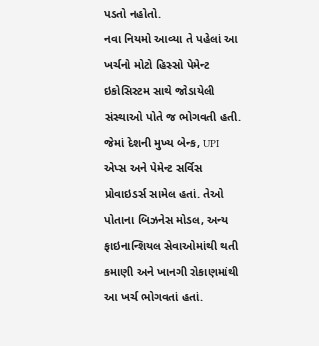પડતો નહોતો.
નવા નિયમો આવ્યા તે પહેલાં આ ખર્ચનો મોટો હિસ્સો પેમેન્ટ ઇકોસિસ્ટમ સાથે જોડાયેલી સંસ્થાઓ પોતે જ ભોગવતી હતી. જેમાં દેશની મુખ્ય બેન્ક, UPI એપ્સ અને પેમેન્ટ સર્વિસ પ્રોવાઇડર્સ સામેલ હતાં. તેઓ પોતાના બિઝનેસ મોડલ, અન્ય ફાઇનાન્શિયલ સેવાઓમાંથી થતી કમાણી અને ખાનગી રોકાણમાંથી આ ખર્ચ ભોગવતાં હતાં.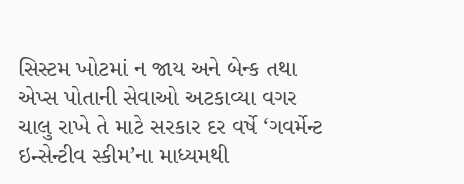સિસ્ટમ ખોટમાં ન જાય અને બેન્ક તથા એપ્સ પોતાની સેવાઓ અટકાવ્યા વગર ચાલુ રાખે તે માટે સરકાર દર વર્ષે ‘ગવર્મેન્ટ ઇન્સેન્ટીવ સ્કીમ’ના માધ્યમથી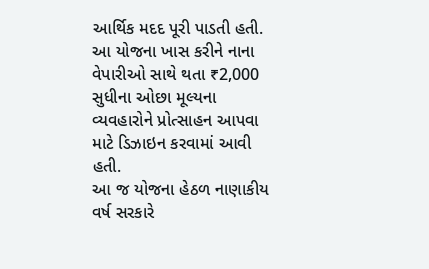આર્થિક મદદ પૂરી પાડતી હતી. આ યોજના ખાસ કરીને નાના વેપારીઓ સાથે થતા ₹2,000 સુધીના ઓછા મૂલ્યના વ્યવહારોને પ્રોત્સાહન આપવા માટે ડિઝાઇન કરવામાં આવી હતી.
આ જ યોજના હેઠળ નાણાકીય વર્ષ સરકારે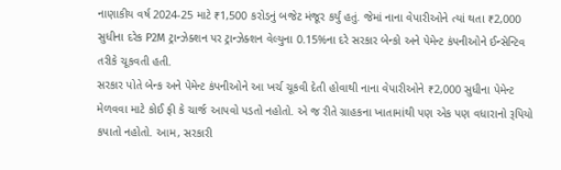નાણાકીય વર્ષ 2024-25 માટે ₹1,500 કરોડનું બજેટ મંજૂર કર્યું હતું. જેમાં નાના વેપારીઓને ત્યાં થતા ₹2,000 સુધીના દરેક P2M ટ્રાન્ઝેક્શન પર ટ્રાન્ઝેક્શન વેલ્યુના 0.15%ના દરે સરકાર બેન્કો અને પેમેન્ટ કંપનીઓને ઈન્સેન્ટિવ તરીકે ચૂકવતી હતી.
સરકાર પોતે બેન્ક અને પેમેન્ટ કંપનીઓને આ ખર્ચ ચૂકવી દેતી હોવાથી નાના વેપારીઓને ₹2,000 સુધીના પેમેન્ટ મેળવવા માટે કોઈ ફી કે ચાર્જ આપવો પડતો નહોતો. એ જ રીતે ગ્રાહકના ખાતામાંથી પણ એક પણ વધારાનો રૂપિયો કપાતો નહોતો. આમ, સરકારી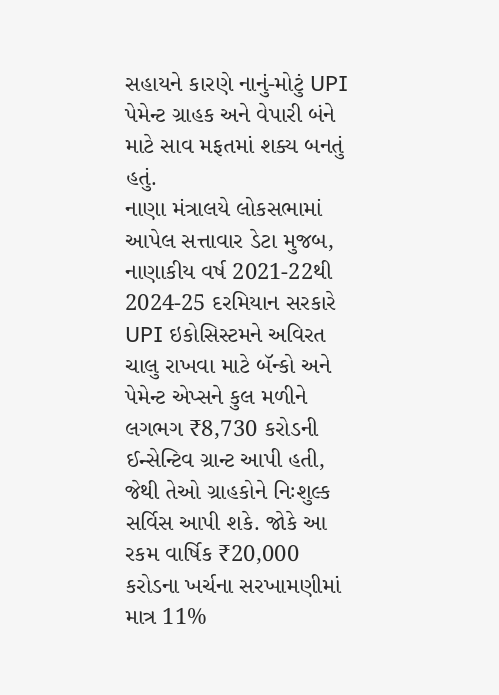સહાયને કારણે નાનું-મોટું UPI પેમેન્ટ ગ્રાહક અને વેપારી બંને માટે સાવ મફતમાં શક્ય બનતું હતું.
નાણા મંત્રાલયે લોકસભામાં આપેલ સત્તાવાર ડેટા મુજબ, નાણાકીય વર્ષ 2021-22થી 2024-25 દરમિયાન સરકારે UPI ઇકોસિસ્ટમને અવિરત ચાલુ રાખવા માટે બૅન્કો અને પેમેન્ટ એપ્સને કુલ મળીને લગભગ ₹8,730 કરોડની ઈન્સેન્ટિવ ગ્રાન્ટ આપી હતી, જેથી તેઓ ગ્રાહકોને નિઃશુલ્ક સર્વિસ આપી શકે. જોકે આ રકમ વાર્ષિક ₹20,000 કરોડના ખર્ચના સરખામણીમાં માત્ર 11%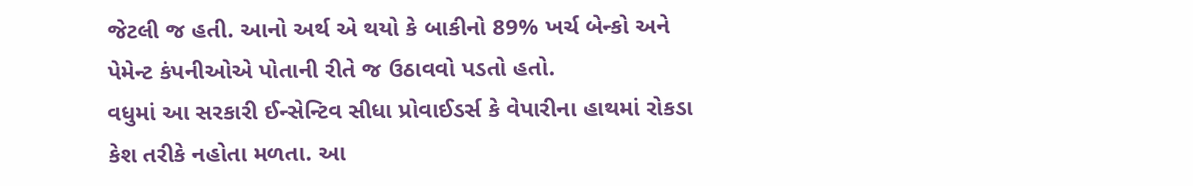જેટલી જ હતી. આનો અર્થ એ થયો કે બાકીનો 89% ખર્ચ બેન્કો અને પેમેન્ટ કંપનીઓએ પોતાની રીતે જ ઉઠાવવો પડતો હતો.
વધુમાં આ સરકારી ઈન્સેન્ટિવ સીધા પ્રોવાઈડર્સ કે વેપારીના હાથમાં રોકડા કેશ તરીકે નહોતા મળતા. આ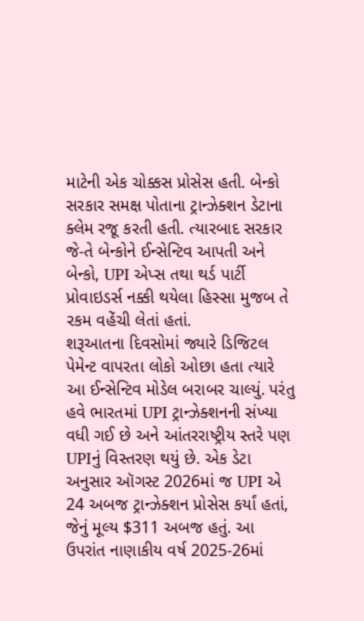માટેની એક ચોક્કસ પ્રોસેસ હતી. બેન્કો સરકાર સમક્ષ પોતાના ટ્રાન્ઝેક્શન ડેટાના ક્લેમ રજૂ કરતી હતી. ત્યારબાદ સરકાર જે-તે બેન્કોને ઈન્સેન્ટિવ આપતી અને બેન્કો, UPI એપ્સ તથા થર્ડ પાર્ટી પ્રોવાઇડર્સ નક્કી થયેલા હિસ્સા મુજબ તે રકમ વહેંચી લેતાં હતાં.
શરૂઆતના દિવસોમાં જ્યારે ડિજિટલ પેમેન્ટ વાપરતા લોકો ઓછા હતા ત્યારે આ ઈન્સેન્ટિવ મોડેલ બરાબર ચાલ્યું. પરંતુ હવે ભારતમાં UPI ટ્રાન્ઝેક્શનની સંખ્યા વધી ગઈ છે અને આંતરરાષ્ટ્રીય સ્તરે પણ UPIનું વિસ્તરણ થયું છે. એક ડેટા અનુસાર ઑગસ્ટ 2026માં જ UPI એ 24 અબજ ટ્રાન્ઝેક્શન પ્રોસેસ કર્યાં હતાં, જેનું મૂલ્ય $311 અબજ હતું. આ ઉપરાંત નાણાકીય વર્ષ 2025-26માં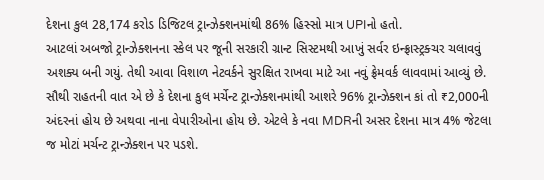દેશના કુલ 28,174 કરોડ ડિજિટલ ટ્રાન્ઝેક્શનમાંથી 86% હિસ્સો માત્ર UPIનો હતો.
આટલાં અબજો ટ્રાન્ઝેક્શનના સ્કેલ પર જૂની સરકારી ગ્રાન્ટ સિસ્ટમથી આખું સર્વર ઇન્ફ્રાસ્ટ્રક્ચર ચલાવવું અશક્ય બની ગયું. તેથી આવા વિશાળ નેટવર્કને સુરક્ષિત રાખવા માટે આ નવું ફ્રેમવર્ક લાવવામાં આવ્યું છે. સૌથી રાહતની વાત એ છે કે દેશના કુલ મર્ચેન્ટ ટ્રાન્ઝેક્શનમાંથી આશરે 96% ટ્રાન્ઝેક્શન કાં તો ₹2,000ની અંદરનાં હોય છે અથવા નાના વેપારીઓના હોય છે. એટલે કે નવા MDRની અસર દેશના માત્ર 4% જેટલા જ મોટાં મર્ચન્ટ ટ્રાન્ઝેક્શન પર પડશે.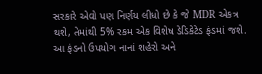સરકારે એવો પણ નિર્ણય લીધો છે કે જે MDR એકત્ર થશે, તેમાંથી 5% રકમ એક વિશેષ ડેડિકેટેડ ફંડમાં જશે. આ ફંડનો ઉપયોગ નાનાં શહેરો અને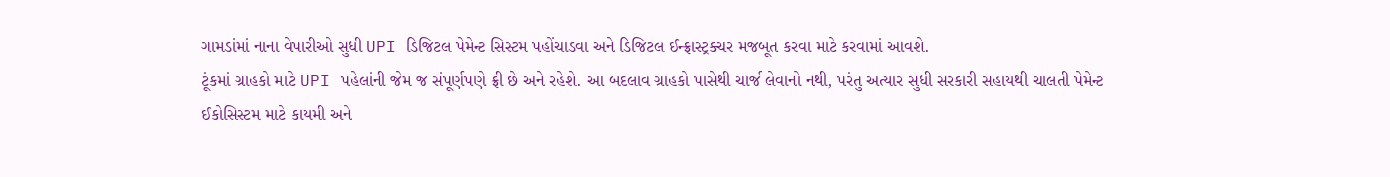ગામડાંમાં નાના વેપારીઓ સુધી UPI ડિજિટલ પેમેન્ટ સિસ્ટમ પહોંચાડવા અને ડિજિટલ ઈન્ફ્રાસ્ટ્રક્ચર મજબૂત કરવા માટે કરવામાં આવશે.
ટૂંકમાં ગ્રાહકો માટે UPI પહેલાંની જેમ જ સંપૂર્ણપણે ફ્રી છે અને રહેશે. આ બદલાવ ગ્રાહકો પાસેથી ચાર્જ લેવાનો નથી, પરંતુ અત્યાર સુધી સરકારી સહાયથી ચાલતી પેમેન્ટ ઈકોસિસ્ટમ માટે કાયમી અને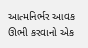આત્મનિર્ભર આવક ઊભી કરવાનો એક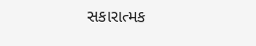સકારાત્મક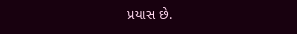પ્રયાસ છે.